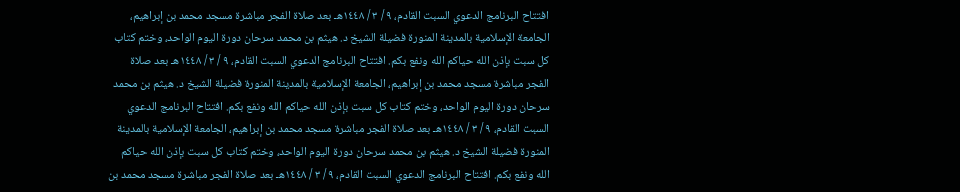افتتاح البرنامج الدعوي السبت القادم، ٩ / ٣ / ١٤٤٨هـ بعد صلاة الفجر مباشرة مسجد محمد بن إبراهيم، الجامعة الإسلامية بالمدينة المنورة فضيلة الشيخ د. هيثم بن محمد سرحان دورة اليوم الواحد، وختم كتاب كل سبت بإذن الله حياكم الله ونفع بكم. افتتاح البرنامج الدعوي السبت القادم، ٩ / ٣ / ١٤٤٨هـ بعد صلاة الفجر مباشرة مسجد محمد بن إبراهيم، الجامعة الإسلامية بالمدينة المنورة فضيلة الشيخ د. هيثم بن محمد سرحان دورة اليوم الواحد، وختم كتاب كل سبت بإذن الله حياكم الله ونفع بكم. افتتاح البرنامج الدعوي السبت القادم، ٩ / ٣ / ١٤٤٨هـ بعد صلاة الفجر مباشرة مسجد محمد بن إبراهيم، الجامعة الإسلامية بالمدينة المنورة فضيلة الشيخ د. هيثم بن محمد سرحان دورة اليوم الواحد، وختم كتاب كل سبت بإذن الله حياكم الله ونفع بكم. افتتاح البرنامج الدعوي السبت القادم، ٩ / ٣ / ١٤٤٨هـ بعد صلاة الفجر مباشرة مسجد محمد بن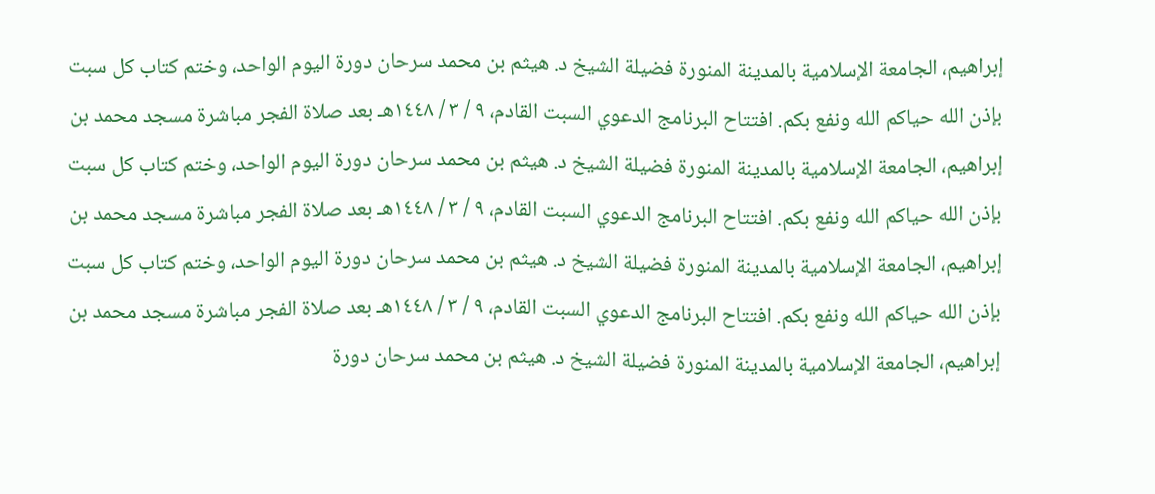إبراهيم، الجامعة الإسلامية بالمدينة المنورة فضيلة الشيخ د. هيثم بن محمد سرحان دورة اليوم الواحد، وختم كتاب كل سبت بإذن الله حياكم الله ونفع بكم. افتتاح البرنامج الدعوي السبت القادم، ٩ / ٣ / ١٤٤٨هـ بعد صلاة الفجر مباشرة مسجد محمد بن إبراهيم، الجامعة الإسلامية بالمدينة المنورة فضيلة الشيخ د. هيثم بن محمد سرحان دورة اليوم الواحد، وختم كتاب كل سبت بإذن الله حياكم الله ونفع بكم. افتتاح البرنامج الدعوي السبت القادم، ٩ / ٣ / ١٤٤٨هـ بعد صلاة الفجر مباشرة مسجد محمد بن إبراهيم، الجامعة الإسلامية بالمدينة المنورة فضيلة الشيخ د. هيثم بن محمد سرحان دورة اليوم الواحد، وختم كتاب كل سبت بإذن الله حياكم الله ونفع بكم. افتتاح البرنامج الدعوي السبت القادم، ٩ / ٣ / ١٤٤٨هـ بعد صلاة الفجر مباشرة مسجد محمد بن إبراهيم، الجامعة الإسلامية بالمدينة المنورة فضيلة الشيخ د. هيثم بن محمد سرحان دورة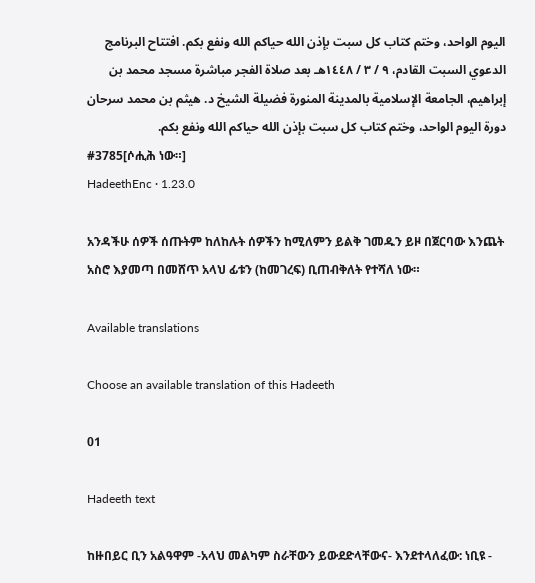اليوم الواحد، وختم كتاب كل سبت بإذن الله حياكم الله ونفع بكم. افتتاح البرنامج الدعوي السبت القادم، ٩ / ٣ / ١٤٤٨هـ بعد صلاة الفجر مباشرة مسجد محمد بن إبراهيم، الجامعة الإسلامية بالمدينة المنورة فضيلة الشيخ د. هيثم بن محمد سرحان دورة اليوم الواحد، وختم كتاب كل سبت بإذن الله حياكم الله ونفع بكم.
#3785[ሶሒሕ ነው።]
HadeethEnc · 1.23.0

አንዳችሁ ሰዎች ሰጡትም ከለከሉት ሰዎችን ከሚለምን ይልቅ ገመዱን ይዞ በጀርባው እንጨት አስሮ እያመጣ በመሸጥ አላህ ፊቱን (ከመገረፍ) ቢጠብቅለት የተሻለ ነው።

Available translations

Choose an available translation of this Hadeeth

01

Hadeeth text

ከዙበይር ቢን አልዓዋም -አላህ መልካም ስራቸውን ይውደድላቸውና- እንደተላለፈው: ነቢዩ -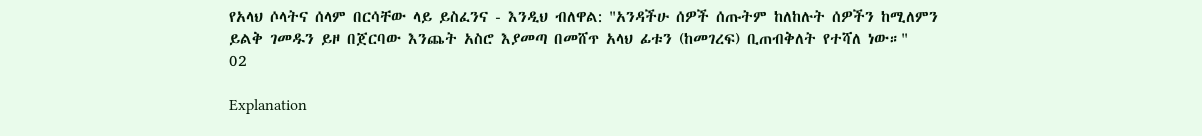የአላህ ሶላትና ሰላም በርሳቸው ላይ ይስፈንና - እንዲህ ብለዋል: "አንዳችሁ ሰዎች ሰጡትም ከለከሉት ሰዎችን ከሚለምን ይልቅ ገመዱን ይዞ በጀርባው እንጨት አስሮ እያመጣ በመሸጥ አላህ ፊቱን (ከመገረፍ) ቢጠብቅለት የተሻለ ነው።"
02

Explanation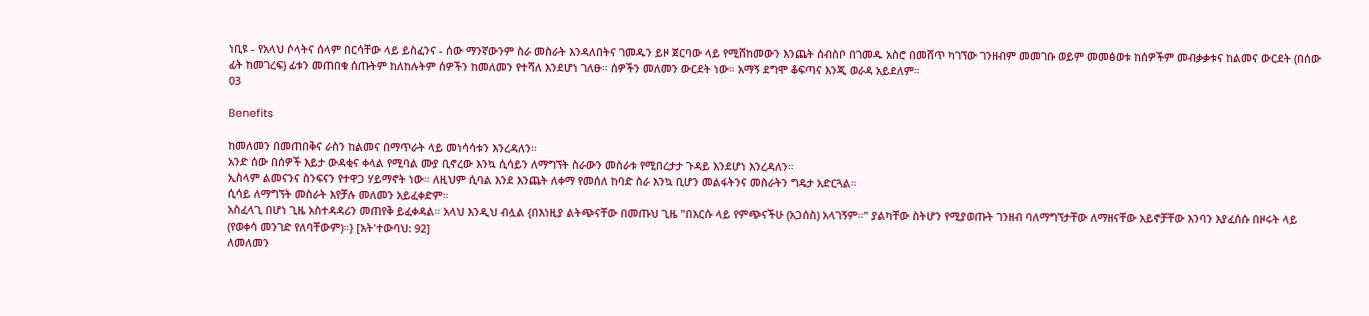ነቢዩ - የአላህ ሶላትና ሰላም በርሳቸው ላይ ይስፈንና - ሰው ማንኛውንም ስራ መስራት እንዳለበትና ገመዱን ይዞ ጀርባው ላይ የሚሸከመውን እንጨት ሰብስቦ በገመዱ አስሮ በመሸጥ ካገኘው ገንዘብም መመገቡ ወይም መመፅወቱ ከሰዎችም መብቃቃቱና ከልመና ውርደት (በሰው ፊት ከመገረፍ) ፊቱን መጠበቁ ሰጡትም ከለከሉትም ሰዎችን ከመለመን የተሻለ እንደሆነ ገለፁ። ሰዎችን መለመን ውርደት ነው። አማኝ ደግሞ ቆፍጣና እንጂ ወራዳ አይደለም።
03

Benefits

ከመለመን በመጠበቅና ራስን ከልመና በማጥራት ላይ መነሳሳቱን እንረዳለን።
አንድ ሰው በሰዎች እይታ ውዳቂና ቀላል የሚባል ሙያ ቢኖረው እንኳ ሲሳይን ለማግኘት ስራውን መስራቱ የሚበረታታ ጉዳይ እንደሆነ እንረዳለን።
ኢስላም ልመናንና ስንፍናን የተዋጋ ሃይማኖት ነው። ለዚህም ሲባል እንደ እንጨት ለቀማ የመሰለ ከባድ ስራ እንኳ ቢሆን መልፋትንና መስራትን ግዴታ አድርጓል።
ሲሳይ ለማግኘት መስራት እየቻሉ መለመን አይፈቀድም።
አስፈላጊ በሆነ ጊዜ አስተዳዳሪን መጠየቅ ይፈቀዳል። አላህ እንዲህ ብሏል {በእነዚያ ልትጭናቸው በመጡህ ጊዜ "በእርሱ ላይ የምጭናችሁ (አጋሰስ) አላገኝም።" ያልካቸው ስትሆን የሚያወጡት ገንዘብ ባለማግኘታቸው ለማዘናቸው አይኖቻቸው እንባን እያፈሰሱ በዞሩት ላይ (የወቀሳ መንገድ የለባቸውም)።} [አት'ተውባህ: 92]
ለመለመን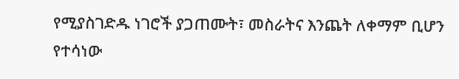የሚያስገድዱ ነገሮች ያጋጠሙት፣ መስራትና እንጨት ለቀማም ቢሆን የተሳነው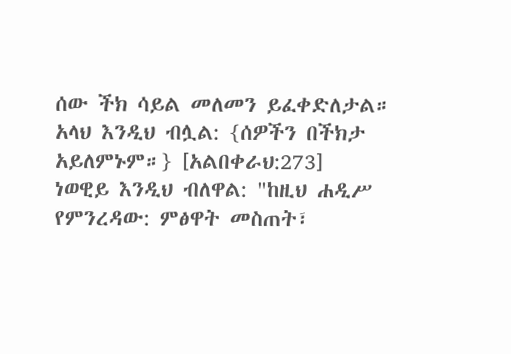ሰው ችክ ሳይል መለመን ይፈቀድለታል። አላህ እንዲህ ብሏል: {ሰዎችን በችክታ አይለምኑም።} [አልበቀራህ:273]
ነወዊይ እንዲህ ብለዋል: "ከዚህ ሐዲሥ የምንረዳው: ምፅዋት መስጠት፣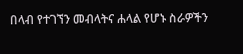በላብ የተገኘን መብላትና ሐላል የሆኑ ስራዎችን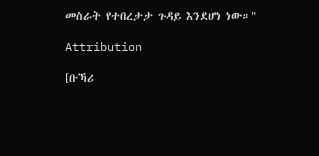መስራት የተበረታታ ጉዳይ እንደሆነ ነው።"

Attribution

[ቡኻሪ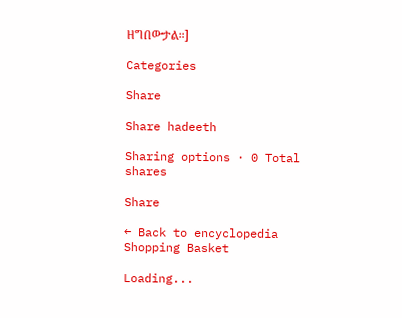ዘግበውታል።]

Categories

Share

Share hadeeth

Sharing options · 0 Total shares

Share

← Back to encyclopedia
Shopping Basket

Loading...